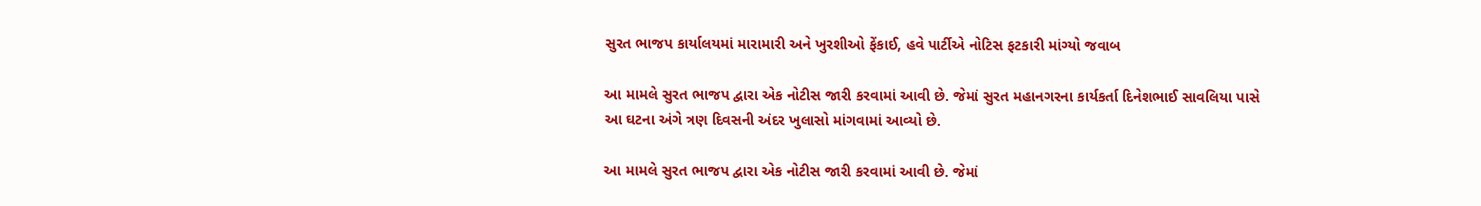સુરત ભાજપ કાર્યાલયમાં મારામારી અને ખુરશીઓ ફેંકાઈ, હવે પાર્ટીએ નોટિસ ફટકારી માંગ્યો જવાબ

આ મામલે સુરત ભાજપ દ્વારા એક નોટીસ જારી કરવામાં આવી છે. જેમાં સુરત મહાનગરના કાર્યકર્તા દિનેશભાઈ સાવલિયા પાસે આ ઘટના અંગે ત્રણ દિવસની અંદર ખુલાસો માંગવામાં આવ્યો છે.

આ મામલે સુરત ભાજપ દ્વારા એક નોટીસ જારી કરવામાં આવી છે. જેમાં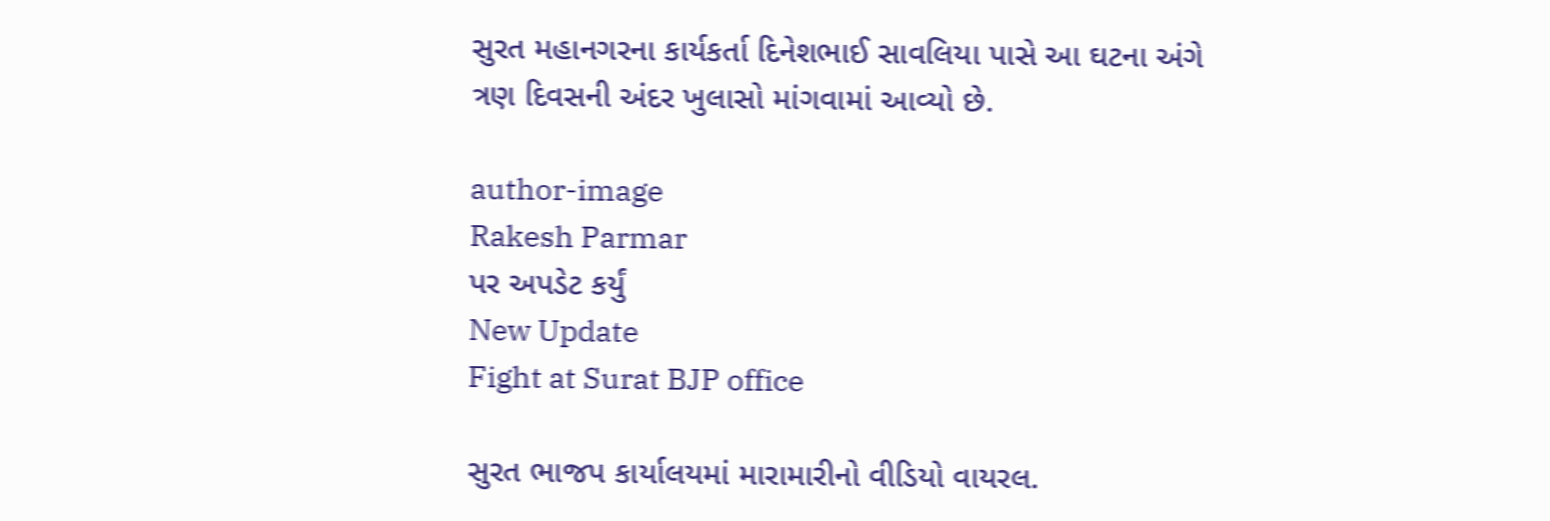સુરત મહાનગરના કાર્યકર્તા દિનેશભાઈ સાવલિયા પાસે આ ઘટના અંગે ત્રણ દિવસની અંદર ખુલાસો માંગવામાં આવ્યો છે.

author-image
Rakesh Parmar
પર અપડેટ કર્યું
New Update
Fight at Surat BJP office

સુરત ભાજપ કાર્યાલયમાં મારામારીનો વીડિયો વાયરલ.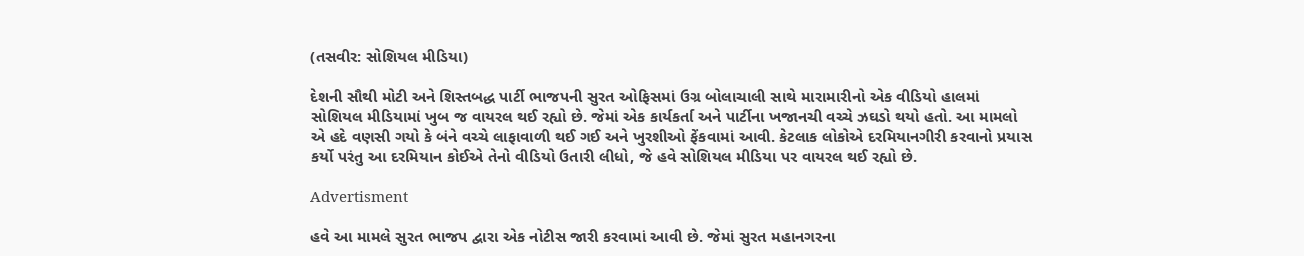(તસવીર: સોશિયલ મીડિયા)

દેશની સૌથી મોટી અને શિસ્તબદ્ધ પાર્ટી ભાજપની સુરત ઓફિસમાં ઉગ્ર બોલાચાલી સાથે મારામારીનો એક વીડિયો હાલમાં સોશિયલ મીડિયામાં ખુબ જ વાયરલ થઈ રહ્યો છે. જેમાં એક કાર્યકર્તા અને પાર્ટીના ખજાનચી વચ્ચે ઝઘડો થયો હતો. આ મામલો એ હદે વણસી ગયો કે બંને વચ્ચે લાફાવાળી થઈ ગઈ અને ખુરશીઓ ફેંકવામાં આવી. કેટલાક લોકોએ દરમિયાનગીરી કરવાનો પ્રયાસ કર્યો પરંતુ આ દરમિયાન કોઈએ તેનો વીડિયો ઉતારી લીધો, જે હવે સોશિયલ મીડિયા પર વાયરલ થઈ રહ્યો છે.

Advertisment

હવે આ મામલે સુરત ભાજપ દ્વારા એક નોટીસ જારી કરવામાં આવી છે. જેમાં સુરત મહાનગરના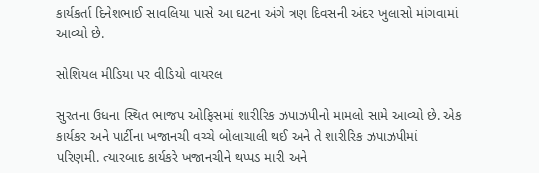કાર્યકર્તા દિનેશભાઈ સાવલિયા પાસે આ ઘટના અંગે ત્રણ દિવસની અંદર ખુલાસો માંગવામાં આવ્યો છે.

સોશિયલ મીડિયા પર વીડિયો વાયરલ

સુરતના ઉધના સ્થિત ભાજપ ઓફિસમાં શારીરિક ઝપાઝપીનો મામલો સામે આવ્યો છે. એક કાર્યકર અને પાર્ટીના ખજાનચી વચ્ચે બોલાચાલી થઈ અને તે શારીરિક ઝપાઝપીમાં પરિણમી. ત્યારબાદ કાર્યકરે ખજાનચીને થપ્પડ મારી અને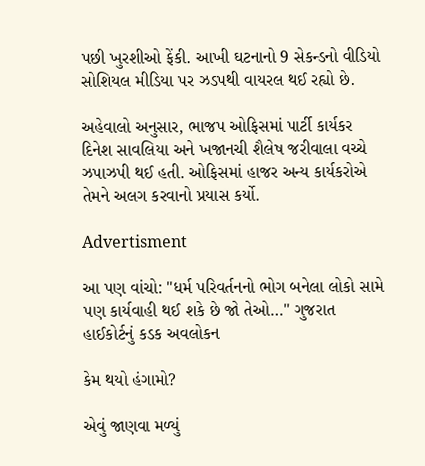પછી ખુરશીઓ ફેંકી. આખી ઘટનાનો 9 સેકન્ડનો વીડિયો સોશિયલ મીડિયા પર ઝડપથી વાયરલ થઈ રહ્યો છે.

અહેવાલો અનુસાર, ભાજપ ઓફિસમાં પાર્ટી કાર્યકર દિનેશ સાવલિયા અને ખજાનચી શૈલેષ જરીવાલા વચ્ચે ઝપાઝપી થઈ હતી. ઓફિસમાં હાજર અન્ય કાર્યકરોએ તેમને અલગ કરવાનો પ્રયાસ કર્યો.

Advertisment

આ પણ વાંચો: "ધર્મ પરિવર્તનનો ભોગ બનેલા લોકો સામે પણ કાર્યવાહી થઈ શકે છે જો તેઓ…" ગુજરાત હાઈકોર્ટનું કડક અવલોકન

કેમ થયો હંગામો?

એવું જાણવા મળ્યું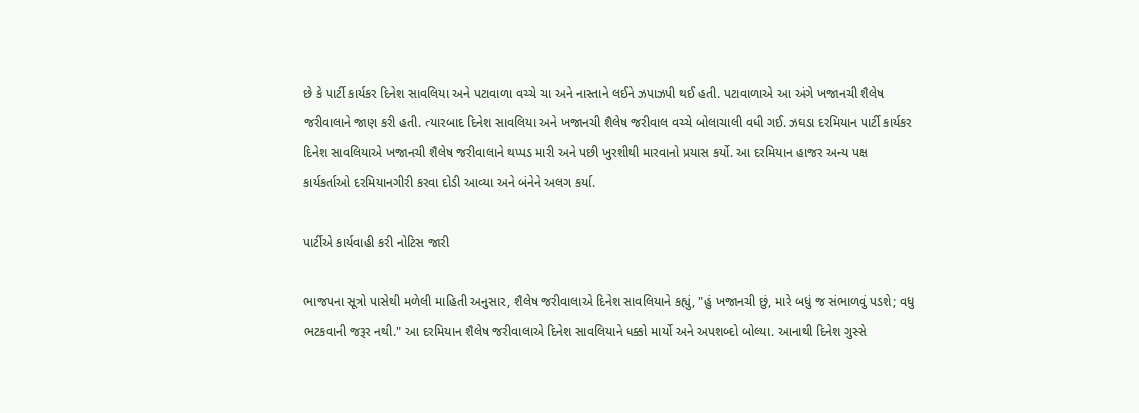છે કે પાર્ટી કાર્યકર દિનેશ સાવલિયા અને પટાવાળા વચ્ચે ચા અને નાસ્તાને લઈને ઝપાઝપી થઈ હતી. પટાવાળાએ આ અંગે ખજાનચી શૈલેષ જરીવાલાને જાણ કરી હતી. ત્યારબાદ દિનેશ સાવલિયા અને ખજાનચી શૈલેષ જરીવાલ વચ્ચે બોલાચાલી વધી ગઈ. ઝઘડા દરમિયાન પાર્ટી કાર્યકર દિનેશ સાવલિયાએ ખજાનચી શૈલેષ જરીવાલાને થપ્પડ મારી અને પછી ખુરશીથી મારવાનો પ્રયાસ કર્યો. આ દરમિયાન હાજર અન્ય પક્ષ કાર્યકર્તાઓ દરમિયાનગીરી કરવા દોડી આવ્યા અને બંનેને અલગ કર્યા.

પાર્ટીએ કાર્યવાહી કરી નોટિસ જારી

ભાજપના સૂત્રો પાસેથી મળેલી માહિતી અનુસાર, શૈલેષ જરીવાલાએ દિનેશ સાવલિયાને કહ્યું, "હું ખજાનચી છું, મારે બધું જ સંભાળવું પડશે; વધુ ભટકવાની જરૂર નથી." આ દરમિયાન શૈલેષ જરીવાલાએ દિનેશ સાવલિયાને ધક્કો માર્યો અને અપશબ્દો બોલ્યા. આનાથી દિનેશ ગુસ્સે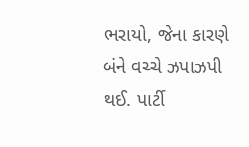ભરાયો, જેના કારણે બંને વચ્ચે ઝપાઝપી થઈ. પાર્ટી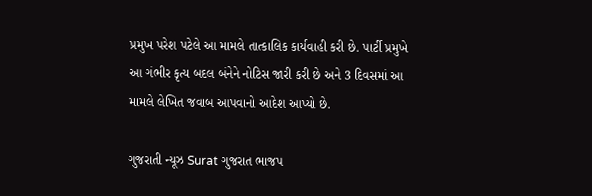પ્રમુખ પરેશ પટેલે આ મામલે તાત્કાલિક કાર્યવાહી કરી છે. પાર્ટી પ્રમુખે આ ગંભીર કૃત્ય બદલ બંનેને નોટિસ જારી કરી છે અને 3 દિવસમાં આ મામલે લેખિત જવાબ આપવાનો આદેશ આપ્યો છે.

ગુજરાતી ન્યૂઝ Surat ગુજરાત ભાજપ